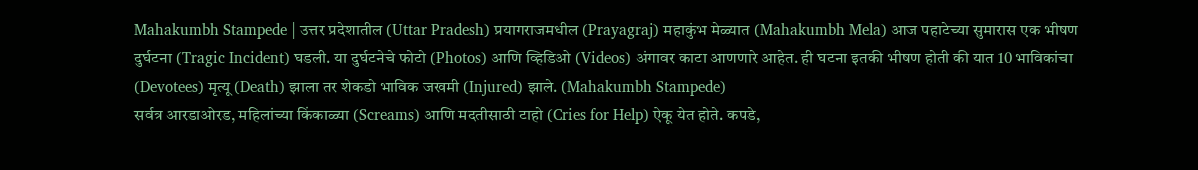Mahakumbh Stampede | उत्तर प्रदेशातील (Uttar Pradesh) प्रयागराजमधील (Prayagraj) महाकुंभ मेळ्यात (Mahakumbh Mela) आज पहाटेच्या सुमारास एक भीषण दुर्घटना (Tragic Incident) घडली. या दुर्घटनेचे फोटो (Photos) आणि व्हिडिओ (Videos) अंगावर काटा आणणारे आहेत. ही घटना इतकी भीषण होती की यात 10 भाविकांचा (Devotees) मृत्यू (Death) झाला तर शेकडो भाविक जखमी (Injured) झाले. (Mahakumbh Stampede)
सर्वत्र आरडाओरड, महिलांच्या किंकाळ्या (Screams) आणि मदतीसाठी टाहो (Cries for Help) ऐकू येत होते. कपडे,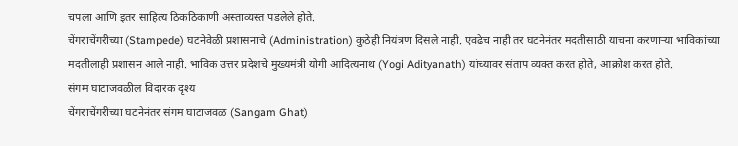चपला आणि इतर साहित्य ठिकठिकाणी अस्ताव्यस्त पडलेले होते.
चेंगराचेंगरीच्या (Stampede) घटनेवेळी प्रशासनाचे (Administration) कुठेही नियंत्रण दिसले नाही. एवढेच नाही तर घटनेनंतर मदतीसाठी याचना करणाऱ्या भाविकांच्या मदतीलाही प्रशासन आले नाही. भाविक उत्तर प्रदेशचे मुख्यमंत्री योगी आदित्यनाथ (Yogi Adityanath) यांच्यावर संताप व्यक्त करत होते, आक्रोश करत होते.
संगम घाटाजवळील विदारक दृश्य
चेंगराचेंगरीच्या घटनेनंतर संगम घाटाजवळ (Sangam Ghat)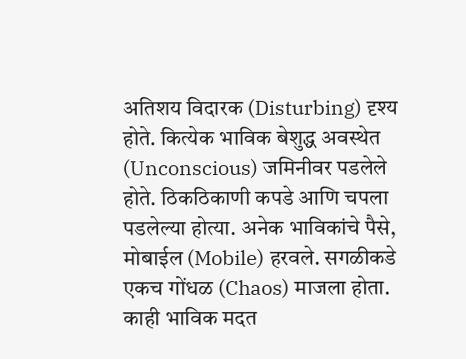अतिशय विदारक (Disturbing) दृश्य होते. कित्येक भाविक बेशुद्ध अवस्थेत (Unconscious) जमिनीवर पडलेले होते. ठिकठिकाणी कपडे आणि चपला पडलेल्या होत्या. अनेक भाविकांचे पैसे, मोबाईल (Mobile) हरवले. सगळीकडे एकच गोंधळ (Chaos) माजला होता. काही भाविक मदत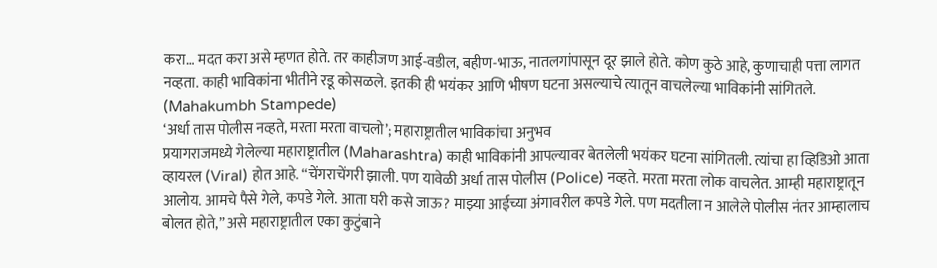करा… मदत करा असे म्हणत होते. तर काहीजण आई-वडील, बहीण-भाऊ, नातलगांपासून दूर झाले होते. कोण कुठे आहे, कुणाचाही पत्ता लागत नव्हता. काही भाविकांना भीतीने रडू कोसळले. इतकी ही भयंकर आणि भीषण घटना असल्याचे त्यातून वाचलेल्या भाविकांनी सांगितले. (Mahakumbh Stampede)
‘अर्धा तास पोलीस नव्हते, मरता मरता वाचलो’; महाराष्ट्रातील भाविकांचा अनुभव
प्रयागराजमध्ये गेलेल्या महाराष्ट्रातील (Maharashtra) काही भाविकांनी आपल्यावर बेतलेली भयंकर घटना सांगितली. त्यांचा हा व्हिडिओ आता व्हायरल (Viral) होत आहे. “चेंगराचेंगरी झाली. पण यावेळी अर्धा तास पोलीस (Police) नव्हते. मरता मरता लोक वाचलेत. आम्ही महाराष्ट्रातून आलोय. आमचे पैसे गेले, कपडे गेले. आता घरी कसे जाऊ? माझ्या आईच्या अंगावरील कपडे गेले. पण मदतीला न आलेले पोलीस नंतर आम्हालाच बोलत होते,” असे महाराष्ट्रातील एका कुटुंबाने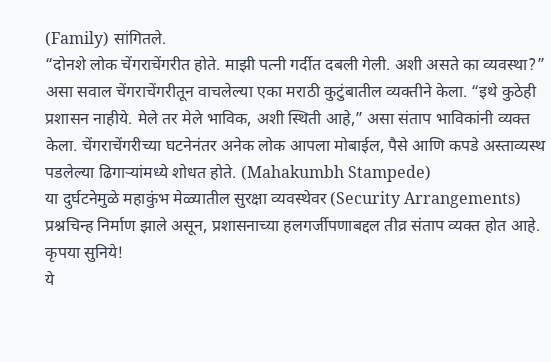(Family) सांगितले.
“दोनशे लोक चेंगराचेंगरीत होते. माझी पत्नी गर्दीत दबली गेली. अशी असते का व्यवस्था?” असा सवाल चेंगराचेंगरीतून वाचलेल्या एका मराठी कुटुंबातील व्यक्तीने केला. “इथे कुठेही प्रशासन नाहीये. मेले तर मेले भाविक, अशी स्थिती आहे,” असा संताप भाविकांनी व्यक्त केला. चेंगराचेंगरीच्या घटनेनंतर अनेक लोक आपला मोबाईल, पैसे आणि कपडे अस्ताव्यस्थ पडलेल्या ढिगाऱ्यांमध्ये शोधत होते. (Mahakumbh Stampede)
या दुर्घटनेमुळे महाकुंभ मेळ्यातील सुरक्षा व्यवस्थेवर (Security Arrangements) प्रश्नचिन्ह निर्माण झाले असून, प्रशासनाच्या हलगर्जीपणाबद्दल तीव्र संताप व्यक्त होत आहे.
कृपया सुनिये!
ये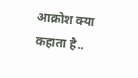आक्रोश क्या कहाता है..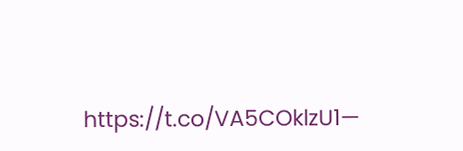https://t.co/VA5COklzU1—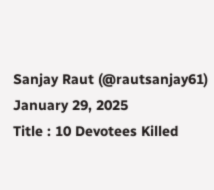Sanjay Raut (@rautsanjay61) January 29, 2025
Title : 10 Devotees Killed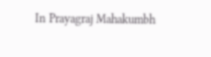In Prayagraj Mahakumbh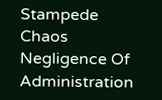Stampede Chaos Negligence Of Administration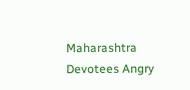Maharashtra Devotees Angry